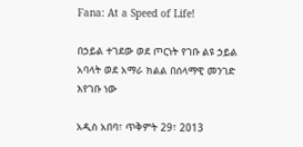Fana: At a Speed of Life!

በኃይል ተገደው ወደ ጦርነት የገቡ ልዩ ኃይል አባላት ወደ አማራ ክልል በሰላማዊ መንገድ እየገቡ ነው

አዲስ አበባ፣ ጥቅምት 29፣ 2013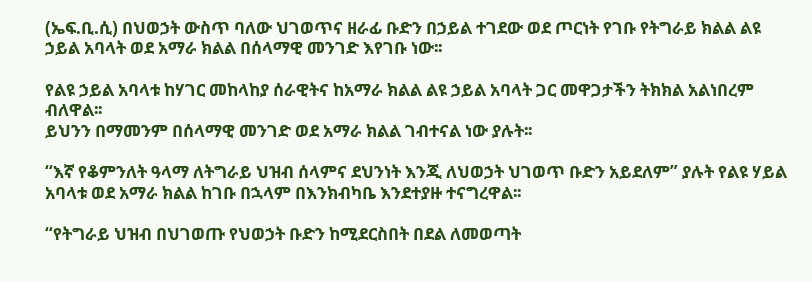(ኤፍ.ቢ.ሲ) በህወኃት ውስጥ ባለው ህገወጥና ዘራፊ ቡድን በኃይል ተገደው ወደ ጦርነት የገቡ የትግራይ ክልል ልዩ ኃይል አባላት ወደ አማራ ክልል በሰላማዊ መንገድ እየገቡ ነው፡፡

የልዩ ኃይል አባላቱ ከሃገር መከላከያ ሰራዊትና ከአማራ ክልል ልዩ ኃይል አባላት ጋር መዋጋታችን ትክክል አልነበረም ብለዋል፡፡
ይህንን በማመንም በሰላማዊ መንገድ ወደ አማራ ክልል ገብተናል ነው ያሉት፡፡

“እኛ የቆምንለት ዓላማ ለትግራይ ህዝብ ሰላምና ደህንነት እንጂ ለህወኃት ህገወጥ ቡድን አይደለም” ያሉት የልዩ ሃይል አባላቱ ወደ አማራ ክልል ከገቡ በኋላም በእንክብካቤ እንደተያዙ ተናግረዋል፡፡

“የትግራይ ህዝብ በህገወጡ የህወኃት ቡድን ከሚደርስበት በደል ለመወጣት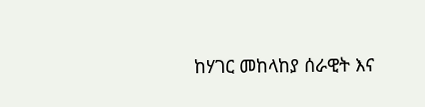ከሃገር መከላከያ ሰራዊት እና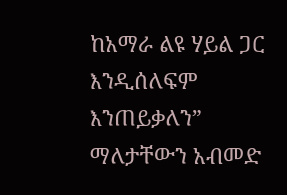ከአማራ ልዩ ሃይል ጋር እንዲሰለፍም እንጠይቃለን” ማለታቸውን አብመድ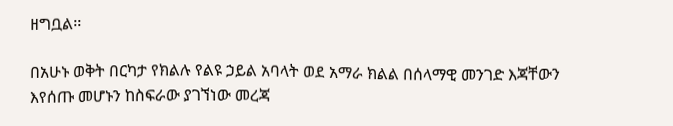ዘግቧል፡፡

በአሁኑ ወቅት በርካታ የክልሉ የልዩ ኃይል አባላት ወደ አማራ ክልል በሰላማዊ መንገድ እጃቸውን እየሰጡ መሆኑን ከስፍራው ያገኘነው መረጃ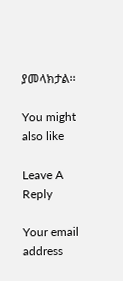ያመላክታል፡፡

You might also like

Leave A Reply

Your email address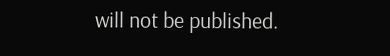will not be published.